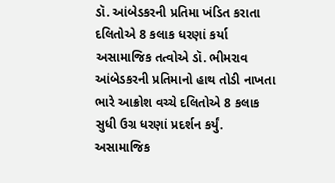ડૉ. આંબેડકરની પ્રતિમા ખંડિત કરાતા દલિતોએ 8 કલાક ધરણાં કર્યા
અસામાજિક તત્વોએ ડૉ. ભીમરાવ આંબેડકરની પ્રતિમાનો હાથ તોડી નાખતા ભારે આક્રોશ વચ્ચે દલિતોએ 8 કલાક સુધી ઉગ્ર ધરણાં પ્રદર્શન કર્યું.
અસામાજિક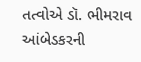તત્વોએ ડૉ. ભીમરાવ આંબેડકરની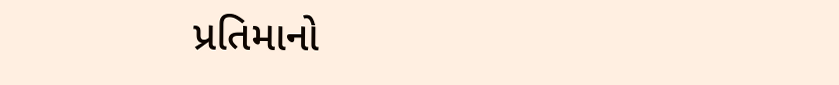પ્રતિમાનો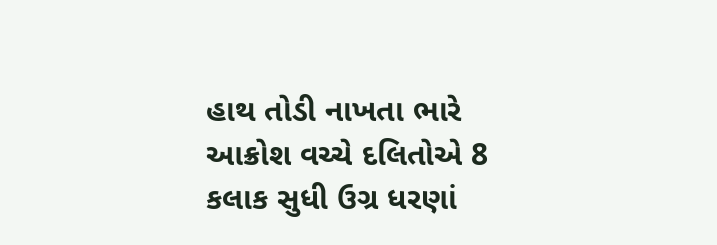હાથ તોડી નાખતા ભારે આક્રોશ વચ્ચે દલિતોએ 8 કલાક સુધી ઉગ્ર ધરણાં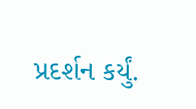પ્રદર્શન કર્યું.